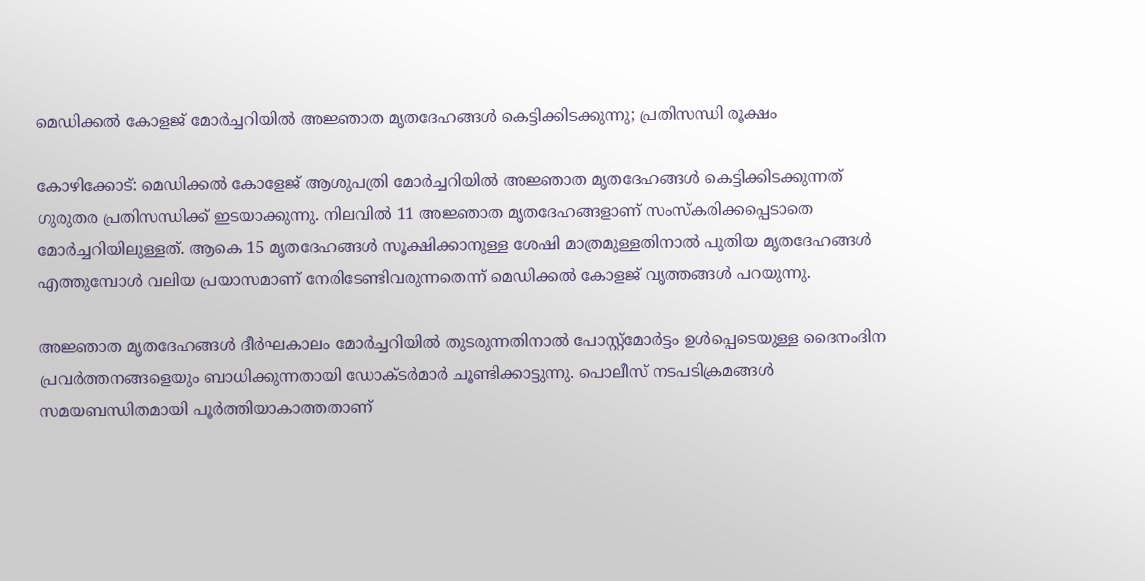മെഡിക്കൽ കോളജ് മോർച്ചറിയിൽ അജ്ഞാത മൃതദേഹങ്ങൾ കെട്ടിക്കിടക്കുന്നു; പ്രതിസന്ധി രൂക്ഷം

കോഴിക്കോട്: മെഡിക്കൽ കോളേജ് ആശുപത്രി മോർച്ചറിയിൽ അജ്ഞാത മൃതദേഹങ്ങൾ കെട്ടിക്കിടക്കുന്നത് ഗുരുതര പ്രതിസന്ധിക്ക് ഇടയാക്കുന്നു. നിലവിൽ 11 അജ്ഞാത മൃതദേഹങ്ങളാണ് സംസ്കരിക്കപ്പെടാതെ മോർച്ചറിയിലുള്ളത്. ആകെ 15 മൃതദേഹങ്ങൾ സൂക്ഷിക്കാനുള്ള ശേഷി മാത്രമുള്ളതിനാൽ പുതിയ മൃതദേഹങ്ങൾ എത്തുമ്പോൾ വലിയ പ്രയാസമാണ് നേരിടേണ്ടിവരുന്നതെന്ന് മെഡിക്കൽ കോളജ് വൃത്തങ്ങൾ പറയുന്നു.

അജ്ഞാത മൃതദേഹങ്ങൾ ദീർഘകാലം മോർച്ചറിയിൽ തുടരുന്നതിനാൽ പോസ്റ്റ്മോർട്ടം ഉൾപ്പെടെയുള്ള ദൈനംദിന പ്രവർത്തനങ്ങളെയും ബാധിക്കുന്നതായി ഡോക്ടർമാർ ചൂണ്ടിക്കാട്ടുന്നു. പൊലീസ് നടപടിക്രമങ്ങൾ സമയബന്ധിതമായി പൂർത്തിയാകാത്തതാണ്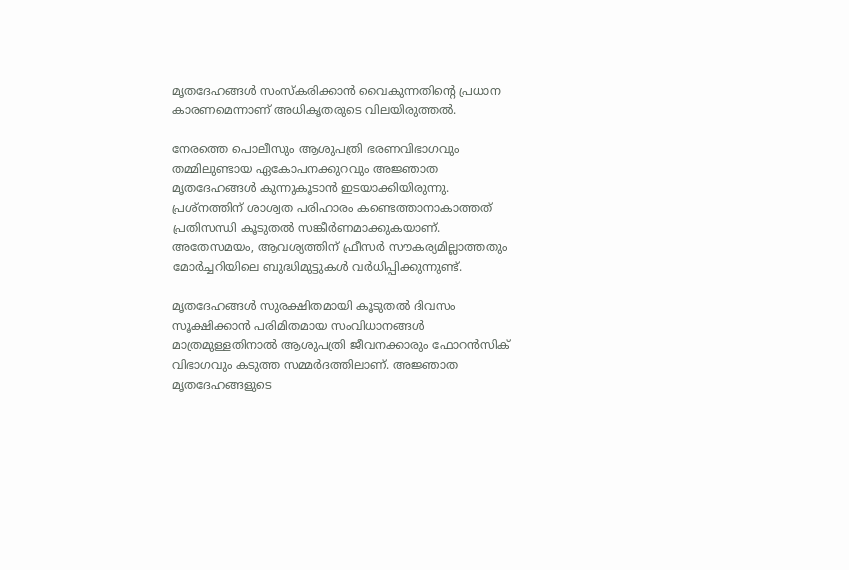മൃതദേഹങ്ങൾ സംസ്കരിക്കാൻ വൈകുന്നതിന്റെ പ്രധാന കാരണമെന്നാണ് അധികൃതരുടെ വിലയിരുത്തൽ.

നേരത്തെ പൊലീസും ആശുപത്രി ഭരണവിഭാഗവും തമ്മിലുണ്ടായ ഏകോപനക്കുറവും അജ്ഞാത മൃതദേഹങ്ങൾ കുന്നുകൂടാൻ ഇടയാക്കിയിരുന്നു. പ്രശ്നത്തിന് ശാശ്വത പരിഹാരം കണ്ടെത്താനാകാത്തത് പ്രതിസന്ധി കൂടുതൽ സങ്കീർണമാക്കുകയാണ്. അതേസമയം, ആവശ്യത്തിന് ഫ്രീസർ സൗകര്യമില്ലാത്തതും മോർച്ചറിയിലെ ബുദ്ധിമുട്ടുകൾ വർധിപ്പിക്കുന്നുണ്ട്.

മൃതദേഹങ്ങൾ സുരക്ഷിതമായി കൂടുതൽ ദിവസം സൂക്ഷിക്കാൻ പരിമിതമായ സംവിധാനങ്ങൾ മാത്രമുള്ളതിനാൽ ആശുപത്രി ജീവനക്കാരും ഫോറൻസിക് വിഭാഗവും കടുത്ത സമ്മർദത്തിലാണ്. അജ്ഞാത മൃതദേഹങ്ങളുടെ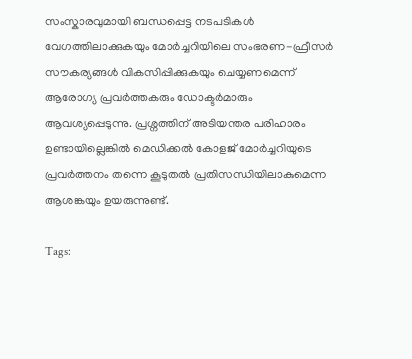സംസ്കാരവുമായി ബന്ധപ്പെട്ട നടപടികൾ വേഗത്തിലാക്കുകയും മോർച്ചറിയിലെ സംഭരണ-ഫ്രീസർ സൗകര്യങ്ങൾ വികസിപ്പിക്കുകയും ചെയ്യണമെന്ന് ആരോഗ്യ പ്രവർത്തകരും ഡോക്ടർമാരും ആവശ്യപ്പെടുന്നു. പ്രശ്നത്തിന് അടിയന്തര പരിഹാരം ഉണ്ടായില്ലെങ്കിൽ മെഡിക്കൽ കോളജ് മോർച്ചറിയുടെ പ്രവർത്തനം തന്നെ കൂടുതൽ പ്രതിസന്ധിയിലാകുമെന്ന ആശങ്കയും ഉയരുന്നുണ്ട്.

Tags: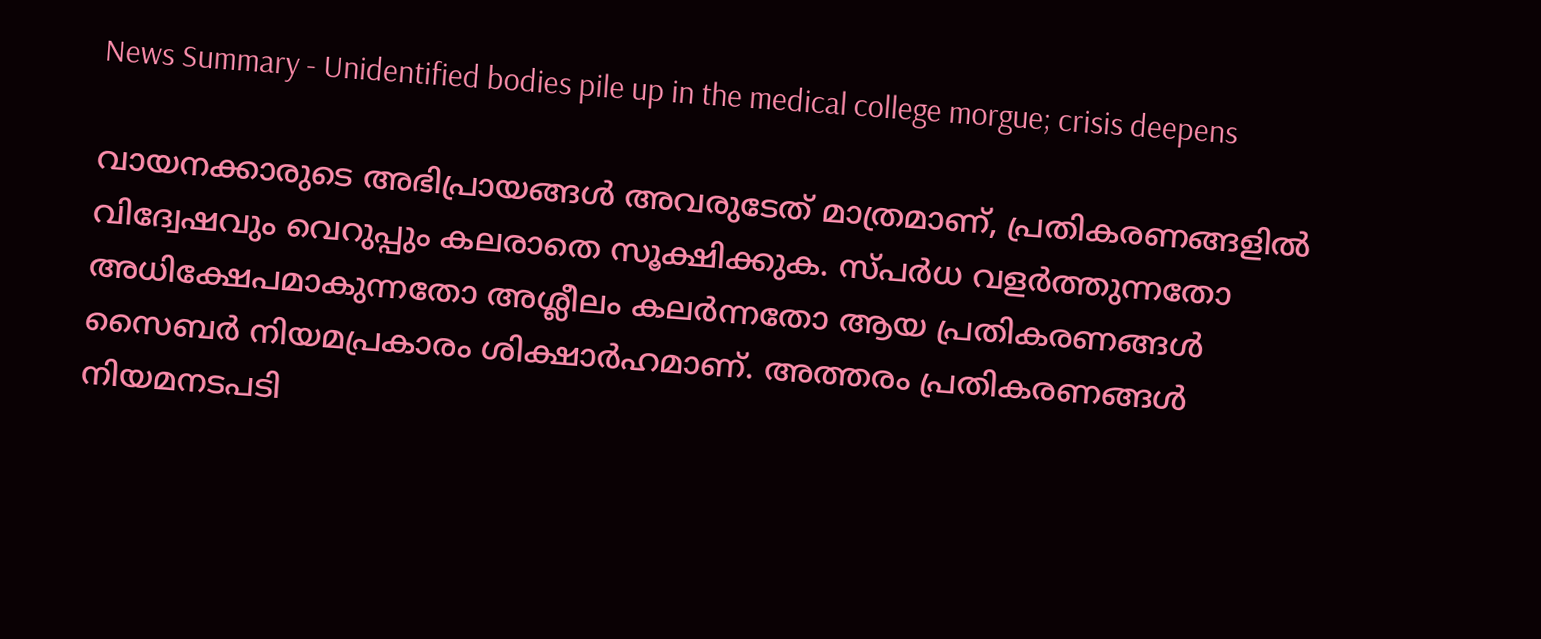News Summary - Unidentified bodies pile up in the medical college morgue; crisis deepens

വായനക്കാരുടെ അഭിപ്രായങ്ങള്‍ അവരുടേത് മാത്രമാണ്, പ്രതികരണങ്ങളിൽ വിദ്വേഷവും വെറുപ്പും കലരാതെ സൂക്ഷിക്കുക. സ്പർധ വളർത്തുന്നതോ അധിക്ഷേപമാകുന്നതോ അശ്ലീലം കലർന്നതോ ആയ പ്രതികരണങ്ങൾ സൈബർ നിയമപ്രകാരം ശിക്ഷാർഹമാണ്. അത്തരം പ്രതികരണങ്ങൾ നിയമനടപടി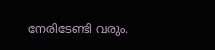നേരിടേണ്ടി വരും.